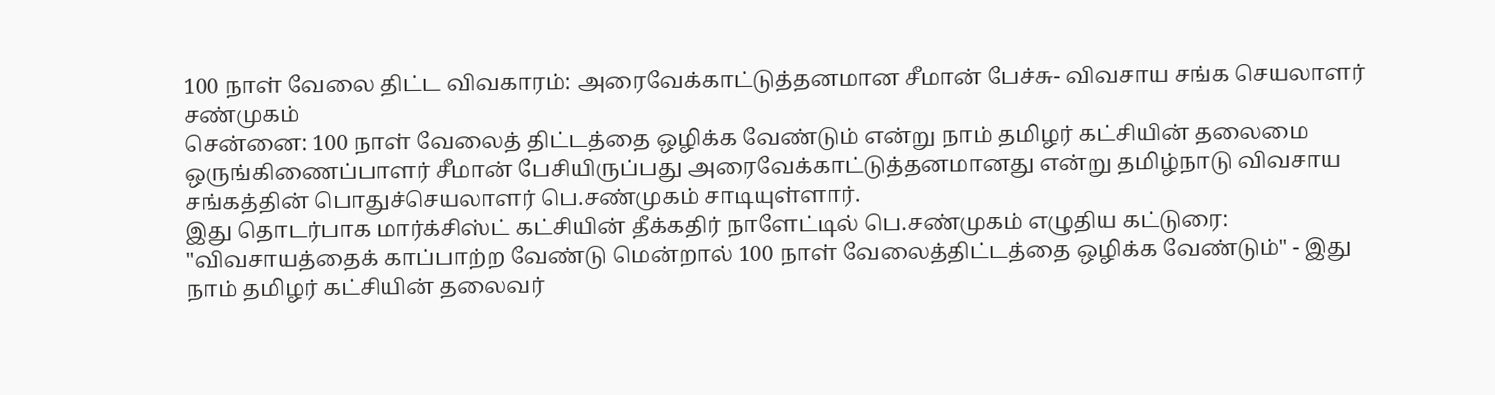100 நாள் வேலை திட்ட விவகாரம்: அரைவேக்காட்டுத்தனமான சீமான் பேச்சு- விவசாய சங்க செயலாளர் சண்முகம்
சென்னை: 100 நாள் வேலைத் திட்டத்தை ஒழிக்க வேண்டும் என்று நாம் தமிழர் கட்சியின் தலைமை ஒருங்கிணைப்பாளர் சீமான் பேசியிருப்பது அரைவேக்காட்டுத்தனமானது என்று தமிழ்நாடு விவசாய சங்கத்தின் பொதுச்செயலாளர் பெ.சண்முகம் சாடியுள்ளார்.
இது தொடர்பாக மார்க்சிஸ்ட் கட்சியின் தீக்கதிர் நாளேட்டில் பெ.சண்முகம் எழுதிய கட்டுரை: "விவசாயத்தைக் காப்பாற்ற வேண்டு மென்றால் 100 நாள் வேலைத்திட்டத்தை ஒழிக்க வேண்டும்" - இது நாம் தமிழர் கட்சியின் தலைவர்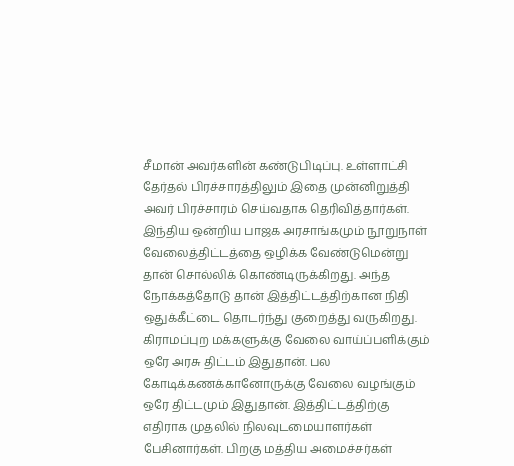சீமான் அவர்களின் கண்டுபிடிப்பு. உள்ளாட்சி தேர்தல் பிரச்சாரத்திலும் இதை முன்னிறுத்தி அவர் பிரச்சாரம் செய்வதாக தெரிவித்தார்கள். இந்திய ஒன்றிய பாஜக அரசாங்கமும் நூறுநாள் வேலைத்திட்டத்தை ஒழிக்க வேண்டுமென்று தான் சொல்லிக் கொண்டிருக்கிறது. அந்த நோக்கத்தோடு தான் இத்திட்டத்திற்கான நிதி ஒதுக்கீட்டை தொடர்ந்து குறைத்து வருகிறது. கிராமப்புற மக்களுக்கு வேலை வாய்ப்பளிக்கும் ஒரே அரசு திட்டம் இதுதான். பல கோடிக்கணக்கானோருக்கு வேலை வழங்கும் ஒரே திட்டமும் இதுதான். இத்திட்டத்திற்கு எதிராக முதலில் நிலவுடமையாளர்கள் பேசினார்கள். பிறகு மத்திய அமைச்சர்கள்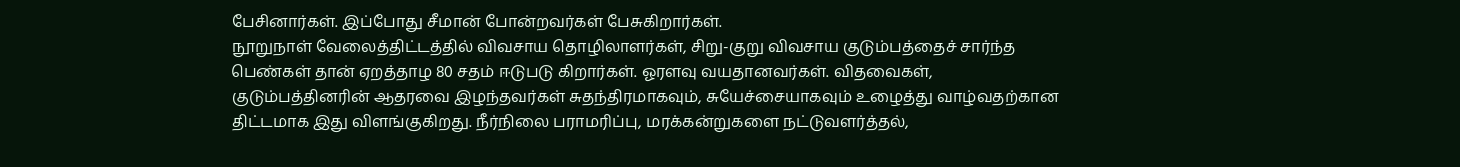பேசினார்கள். இப்போது சீமான் போன்றவர்கள் பேசுகிறார்கள்.
நூறுநாள் வேலைத்திட்டத்தில் விவசாய தொழிலாளர்கள், சிறு-குறு விவசாய குடும்பத்தைச் சார்ந்த பெண்கள் தான் ஏறத்தாழ 80 சதம் ஈடுபடு கிறார்கள். ஓரளவு வயதானவர்கள். விதவைகள், குடும்பத்தினரின் ஆதரவை இழந்தவர்கள் சுதந்திரமாகவும், சுயேச்சையாகவும் உழைத்து வாழ்வதற்கான திட்டமாக இது விளங்குகிறது. நீர்நிலை பராமரிப்பு, மரக்கன்றுகளை நட்டுவளர்த்தல்,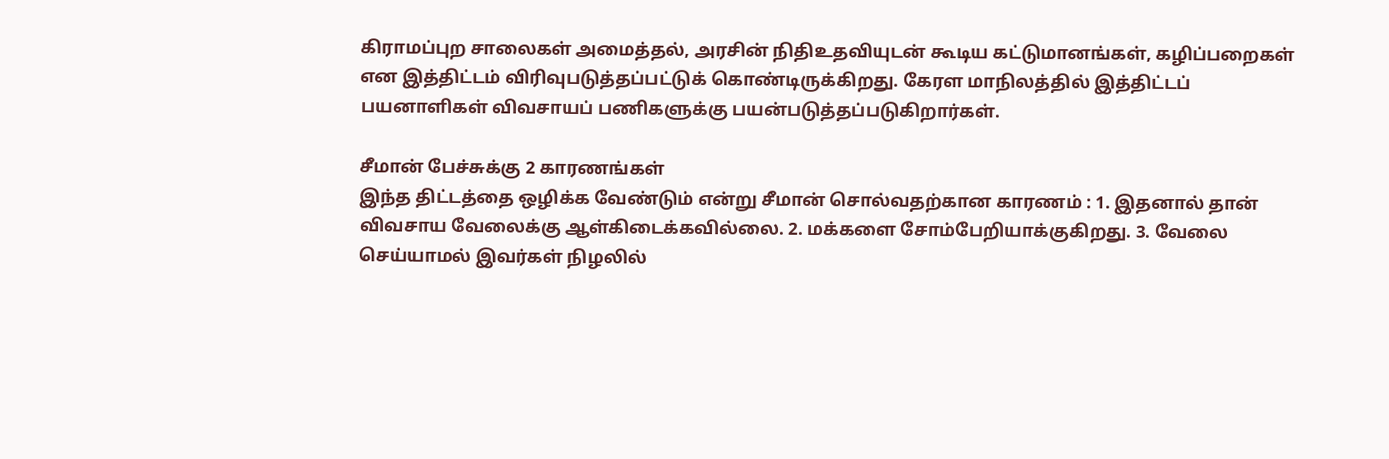கிராமப்புற சாலைகள் அமைத்தல், அரசின் நிதிஉதவியுடன் கூடிய கட்டுமானங்கள், கழிப்பறைகள் என இத்திட்டம் விரிவுபடுத்தப்பட்டுக் கொண்டிருக்கிறது. கேரள மாநிலத்தில் இத்திட்டப் பயனாளிகள் விவசாயப் பணிகளுக்கு பயன்படுத்தப்படுகிறார்கள்.

சீமான் பேச்சுக்கு 2 காரணங்கள்
இந்த திட்டத்தை ஒழிக்க வேண்டும் என்று சீமான் சொல்வதற்கான காரணம் : 1. இதனால் தான் விவசாய வேலைக்கு ஆள்கிடைக்கவில்லை. 2. மக்களை சோம்பேறியாக்குகிறது. 3. வேலை செய்யாமல் இவர்கள் நிழலில்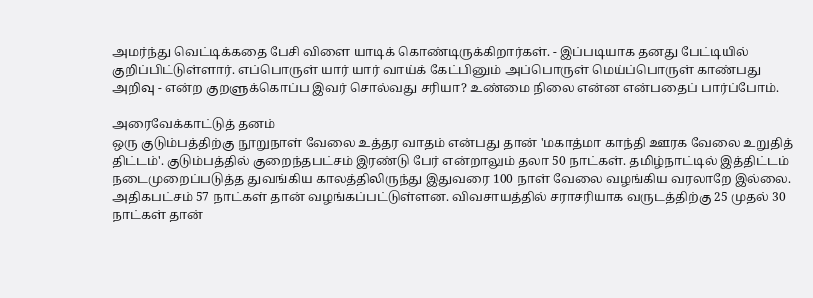அமர்ந்து வெட்டிக்கதை பேசி விளை யாடிக் கொண்டிருக்கிறார்கள். - இப்படியாக தனது பேட்டியில் குறிப்பிட்டுள்ளார். எப்பொருள் யார் யார் வாய்க் கேட்பினும் அப்பொருள் மெய்ப்பொருள் காண்பது அறிவு - என்ற குறளுக்கொப்ப இவர் சொல்வது சரியா? உண்மை நிலை என்ன என்பதைப் பார்ப்போம்.

அரைவேக்காட்டுத் தனம்
ஒரு குடும்பத்திற்கு நூறுநாள் வேலை உத்தர வாதம் என்பது தான் 'மகாத்மா காந்தி ஊரக வேலை உறுதித் திட்டம்'. குடும்பத்தில் குறைந்தபட்சம் இரண்டு பேர் என்றாலும் தலா 50 நாட்கள். தமிழ்நாட்டில் இத்திட்டம் நடைமுறைப்படுத்த துவங்கிய காலத்திலிருந்து இதுவரை 100 நாள் வேலை வழங்கிய வரலாறே இல்லை. அதிகபட்சம் 57 நாட்கள் தான் வழங்கப்பட்டுள்ளன. விவசாயத்தில் சராசரியாக வருடத்திற்கு 25 முதல் 30 நாட்கள் தான்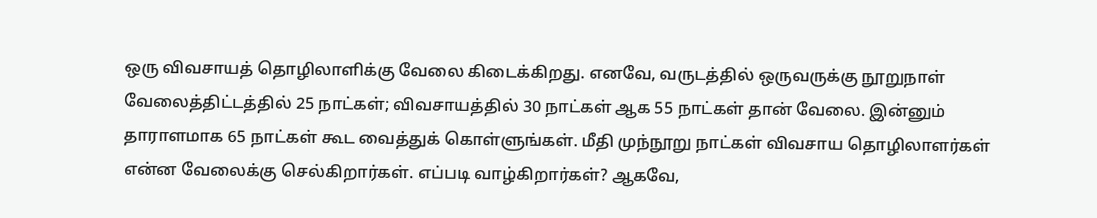ஒரு விவசாயத் தொழிலாளிக்கு வேலை கிடைக்கிறது. எனவே, வருடத்தில் ஒருவருக்கு நூறுநாள் வேலைத்திட்டத்தில் 25 நாட்கள்; விவசாயத்தில் 30 நாட்கள் ஆக 55 நாட்கள் தான் வேலை. இன்னும் தாராளமாக 65 நாட்கள் கூட வைத்துக் கொள்ளுங்கள். மீதி முந்நூறு நாட்கள் விவசாய தொழிலாளர்கள் என்ன வேலைக்கு செல்கிறார்கள். எப்படி வாழ்கிறார்கள்? ஆகவே,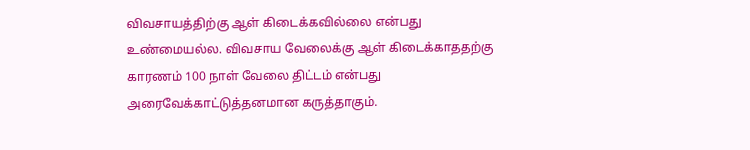விவசாயத்திற்கு ஆள் கிடைக்கவில்லை என்பது உண்மையல்ல. விவசாய வேலைக்கு ஆள் கிடைக்காததற்கு காரணம் 100 நாள் வேலை திட்டம் என்பது அரைவேக்காட்டுத்தனமான கருத்தாகும்.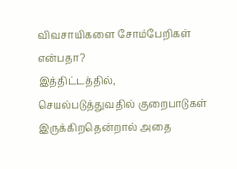விவசாயிகளை சோம்பேறிகள் என்பதா?
இத்திட்டத்தில், செயல்படுத்துவதில் குறைபாடுகள் இருக்கிறதென்றால் அதை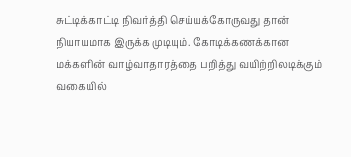சுட்டிக்காட்டி நிவர்த்தி செய்யக்கோருவது தான் நியாயமாக இருக்க முடியும். கோடிக்கணக்கான மக்களின் வாழ்வாதாரத்தை பறித்து வயிற்றிலடிக்கும் வகையில்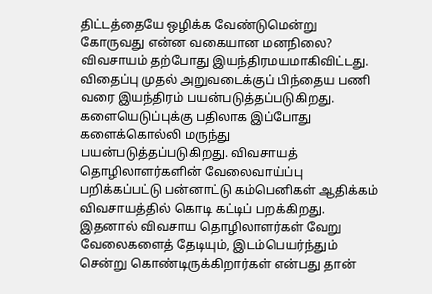திட்டத்தையே ஒழிக்க வேண்டுமென்று கோருவது என்ன வகையான மனநிலை? விவசாயம் தற்போது இயந்திரமயமாகிவிட்டது. விதைப்பு முதல் அறுவடைக்குப் பிந்தைய பணி வரை இயந்திரம் பயன்படுத்தப்படுகிறது. களையெடுப்புக்கு பதிலாக இப்போது களைக்கொல்லி மருந்து பயன்படுத்தப்படுகிறது. விவசாயத் தொழிலாளர்களின் வேலைவாய்ப்பு பறிக்கப்பட்டு பன்னாட்டு கம்பெனிகள் ஆதிக்கம் விவசாயத்தில் கொடி கட்டிப் பறக்கிறது. இதனால் விவசாய தொழிலாளர்கள் வேறு வேலைகளைத் தேடியும், இடம்பெயர்ந்தும் சென்று கொண்டிருக்கிறார்கள் என்பது தான்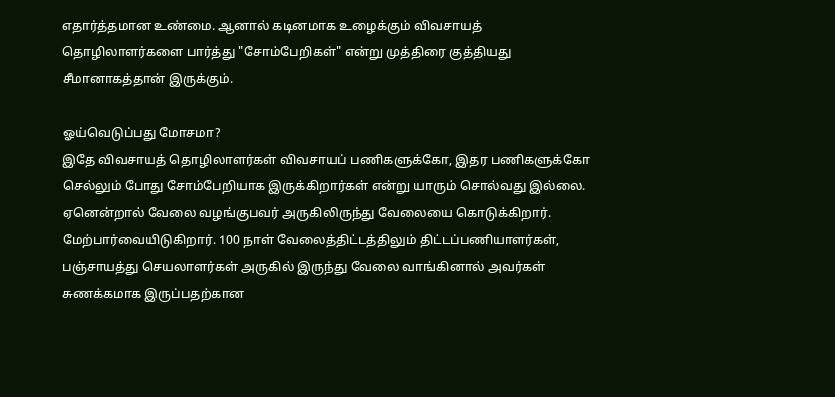எதார்த்தமான உண்மை. ஆனால் கடினமாக உழைக்கும் விவசாயத் தொழிலாளர்களை பார்த்து "சோம்பேறிகள்" என்று முத்திரை குத்தியது சீமானாகத்தான் இருக்கும்.

ஓய்வெடுப்பது மோசமா?
இதே விவசாயத் தொழிலாளர்கள் விவசாயப் பணிகளுக்கோ, இதர பணிகளுக்கோ செல்லும் போது சோம்பேறியாக இருக்கிறார்கள் என்று யாரும் சொல்வது இல்லை. ஏனென்றால் வேலை வழங்குபவர் அருகிலிருந்து வேலையை கொடுக்கிறார். மேற்பார்வையிடுகிறார். 100 நாள் வேலைத்திட்டத்திலும் திட்டப்பணியாளர்கள், பஞ்சாயத்து செயலாளர்கள் அருகில் இருந்து வேலை வாங்கினால் அவர்கள் சுணக்கமாக இருப்பதற்கான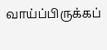வாய்ப்பிருக்கப்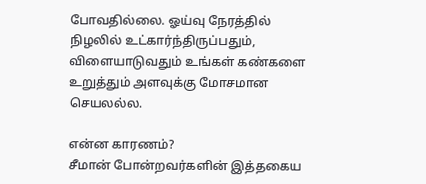போவதில்லை. ஓய்வு நேரத்தில் நிழலில் உட்கார்ந்திருப்பதும், விளையாடுவதும் உங்கள் கண்களை உறுத்தும் அளவுக்கு மோசமான செயலல்ல.

என்ன காரணம்?
சீமான் போன்றவர்களின் இத்தகைய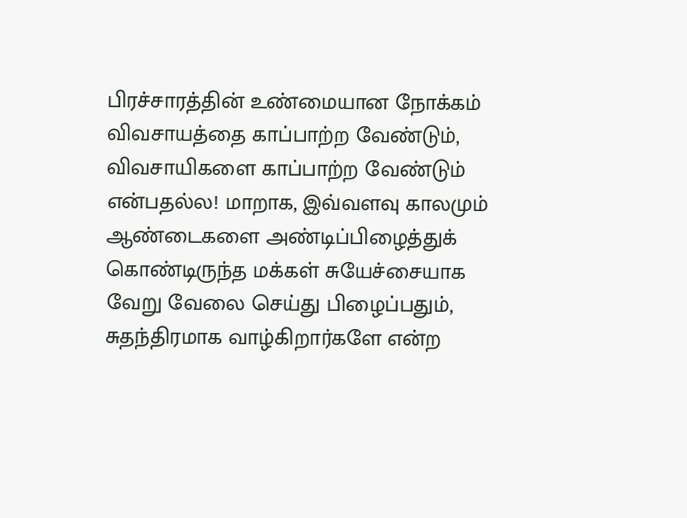பிரச்சாரத்தின் உண்மையான நோக்கம் விவசாயத்தை காப்பாற்ற வேண்டும், விவசாயிகளை காப்பாற்ற வேண்டும் என்பதல்ல! மாறாக, இவ்வளவு காலமும் ஆண்டைகளை அண்டிப்பிழைத்துக் கொண்டிருந்த மக்கள் சுயேச்சையாக வேறு வேலை செய்து பிழைப்பதும், சுதந்திரமாக வாழ்கிறார்களே என்ற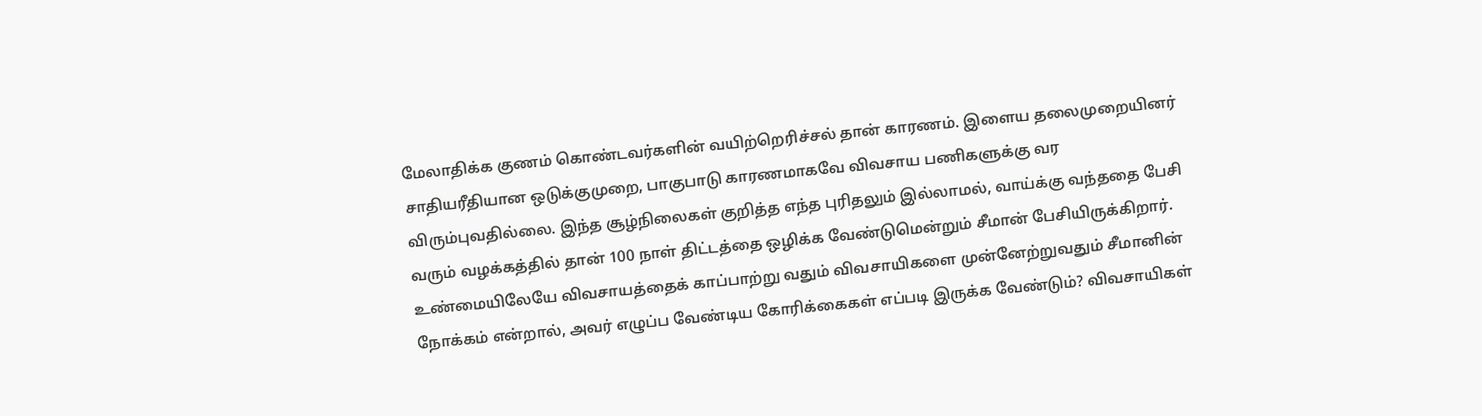மேலாதிக்க குணம் கொண்டவர்களின் வயிற்றெரிச்சல் தான் காரணம். இளைய தலைமுறையினர் சாதியரீதியான ஒடுக்குமுறை, பாகுபாடு காரணமாகவே விவசாய பணிகளுக்கு வர விரும்புவதில்லை. இந்த சூழ்நிலைகள் குறித்த எந்த புரிதலும் இல்லாமல், வாய்க்கு வந்ததை பேசி வரும் வழக்கத்தில் தான் 100 நாள் திட்டத்தை ஒழிக்க வேண்டுமென்றும் சீமான் பேசியிருக்கிறார். உண்மையிலேயே விவசாயத்தைக் காப்பாற்று வதும் விவசாயிகளை முன்னேற்றுவதும் சீமானின் நோக்கம் என்றால், அவர் எழுப்ப வேண்டிய கோரிக்கைகள் எப்படி இருக்க வேண்டும்? விவசாயிகள்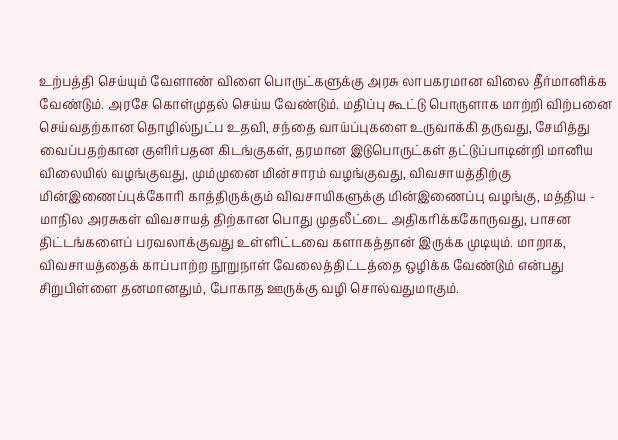உற்பத்தி செய்யும் வேளாண் விளை பொருட்களுக்கு அரசு லாபகரமான விலை தீர்மானிக்க வேண்டும். அரசே கொள்முதல் செய்ய வேண்டும். மதிப்பு கூட்டு பொருளாக மாற்றி விற்பனை செய்வதற்கான தொழில்நுட்ப உதவி, சந்தை வாய்ப்புகளை உருவாக்கி தருவது, சேமித்து வைப்பதற்கான குளிர்பதன கிடங்குகள், தரமான இடுபொருட்கள் தட்டுப்பாடின்றி மானிய விலையில் வழங்குவது, மும்முனை மின்சாரம் வழங்குவது, விவசாயத்திற்கு மின்இணைப்புக்கோரி காத்திருக்கும் விவசாயிகளுக்கு மின்இணைப்பு வழங்கு, மத்திய - மாநில அரசுகள் விவசாயத் திற்கான பொது முதலீட்டை அதிகரிக்ககோருவது, பாசன திட்டங்களைப் பரவலாக்குவது உள்ளிட்டவை களாகத்தான் இருக்க முடியும். மாறாக, விவசாயத்தைக் காப்பாற்ற நூறுநாள் வேலைத்திட்டத்தை ஒழிக்க வேண்டும் என்பது சிறுபிள்ளை தனமானதும், போகாத ஊருக்கு வழி சொல்வதுமாகும்.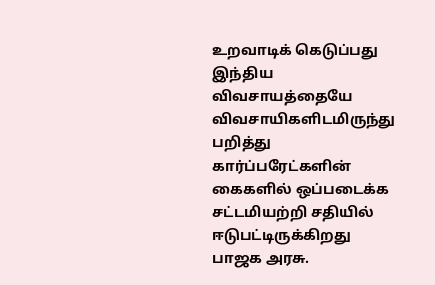உறவாடிக் கெடுப்பது
இந்திய விவசாயத்தையே விவசாயிகளிடமிருந்து பறித்து கார்ப்பரேட்களின் கைகளில் ஒப்படைக்க சட்டமியற்றி சதியில் ஈடுபட்டிருக்கிறது பாஜக அரசு.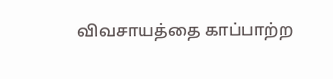விவசாயத்தை காப்பாற்ற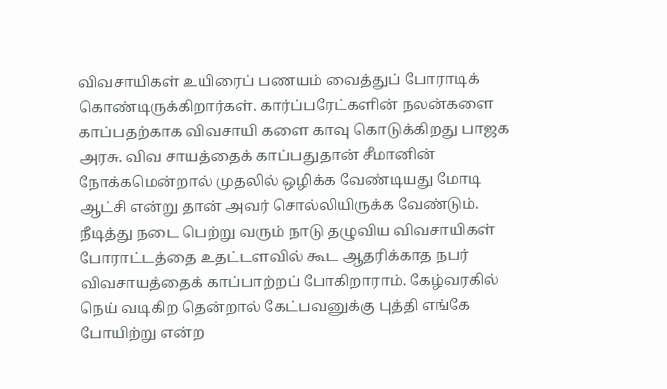விவசாயிகள் உயிரைப் பணயம் வைத்துப் போராடிக் கொண்டிருக்கிறார்கள். கார்ப்பரேட்களின் நலன்களை காப்பதற்காக விவசாயி களை காவு கொடுக்கிறது பாஜக அரசு. விவ சாயத்தைக் காப்பதுதான் சீமானின் நோக்கமென்றால் முதலில் ஒழிக்க வேண்டியது மோடி ஆட்சி என்று தான் அவர் சொல்லியிருக்க வேண்டும். நீடித்து நடை பெற்று வரும் நாடு தழுவிய விவசாயிகள் போராட்டத்தை உதட்டளவில் கூட ஆதரிக்காத நபர் விவசாயத்தைக் காப்பாற்றப் போகிறாராம். கேழ்வரகில் நெய் வடிகிற தென்றால் கேட்பவனுக்கு புத்தி எங்கே போயிற்று என்ற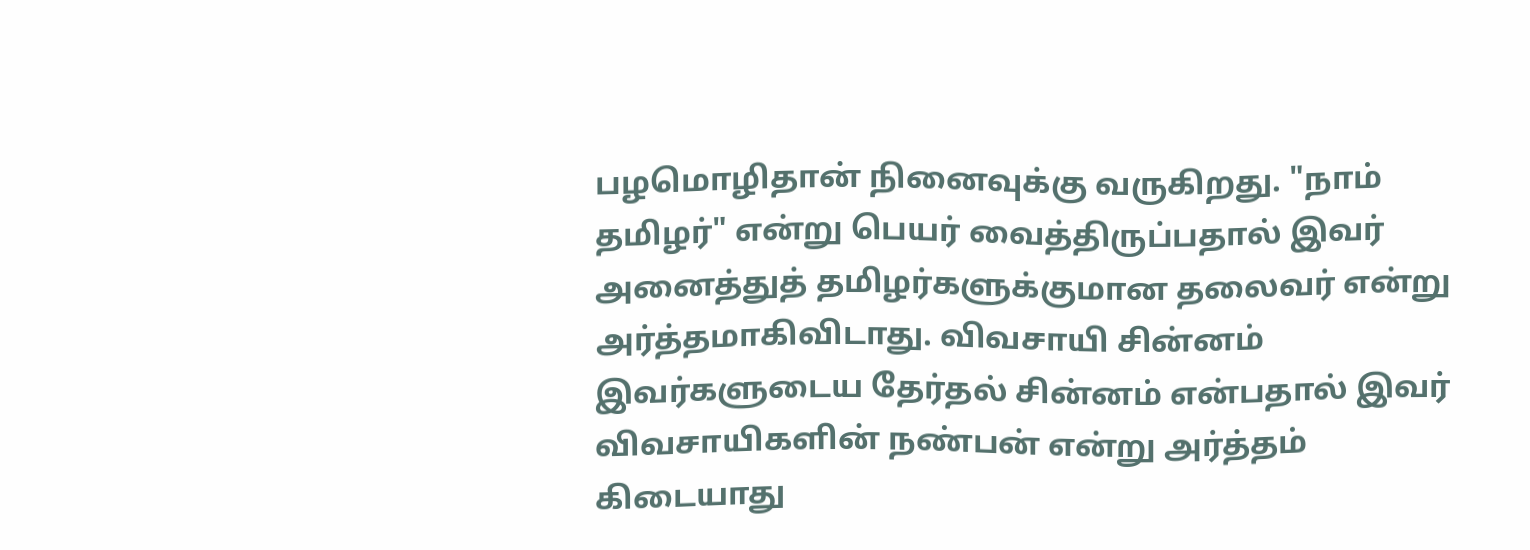பழமொழிதான் நினைவுக்கு வருகிறது. "நாம் தமிழர்" என்று பெயர் வைத்திருப்பதால் இவர் அனைத்துத் தமிழர்களுக்குமான தலைவர் என்று அர்த்தமாகிவிடாது. விவசாயி சின்னம் இவர்களுடைய தேர்தல் சின்னம் என்பதால் இவர் விவசாயிகளின் நண்பன் என்று அர்த்தம் கிடையாது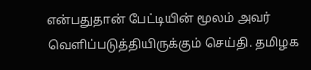என்பதுதான் பேட்டியின் மூலம் அவர் வெளிப்படுத்தியிருக்கும் செய்தி. தமிழக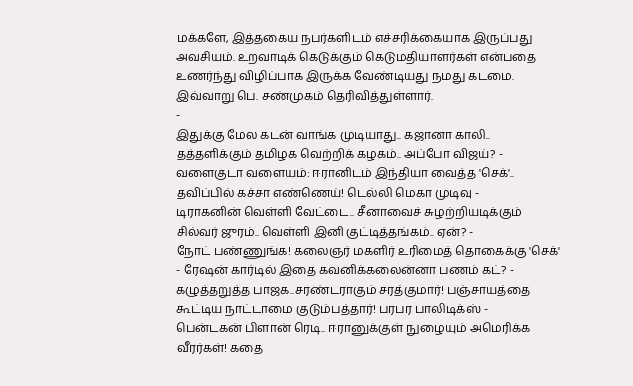மக்களே, இத்தகைய நபர்களிடம் எச்சரிக்கையாக இருப்பது அவசியம். உறவாடிக் கெடுக்கும் கெடுமதியாளர்கள் என்பதை உணர்ந்து விழிப்பாக இருக்க வேண்டியது நமது கடமை. இவ்வாறு பெ. சண்முகம் தெரிவித்துள்ளார்.
-
இதுக்கு மேல கடன் வாங்க முடியாது.. கஜானா காலி.. தத்தளிக்கும் தமிழக வெற்றிக் கழகம்.. அப்போ விஜய்? -
வளைகுடா வளையம்: ஈரானிடம் இந்தியா வைத்த 'செக்'.. தவிப்பில் கச்சா எண்ணெய்! டெல்லி மெகா முடிவு -
டிராகனின் வெள்ளி வேட்டை.. சீனாவைச் சுழற்றியடிக்கும் சில்வர் ஜுரம்.. வெள்ளி இனி குட்டித்தங்கம்.. ஏன்? -
நோட் பண்ணுங்க! கலைஞர் மகளிர் உரிமைத் தொகைக்கு 'செக்' - ரேஷன் கார்டில் இதை கவனிக்கலைன்னா பணம் கட்? -
கழுத்தறுத்த பாஜக..சரண்டராகும் சரத்குமார்! பஞ்சாயத்தை கூட்டிய நாட்டாமை குடும்பத்தார்! பரபர பாலிடிக்ஸ் -
பென்டகன் பிளான் ரெடி.. ஈரானுக்குள் நுழையும் அமெரிக்க வீரர்கள்! கதை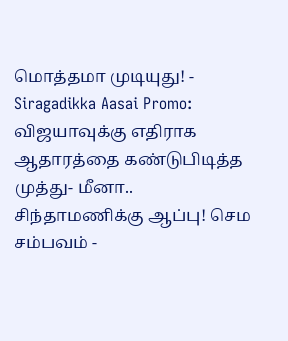மொத்தமா முடியுது! -
Siragadikka Aasai Promo: விஜயாவுக்கு எதிராக ஆதாரத்தை கண்டுபிடித்த முத்து- மீனா.. சிந்தாமணிக்கு ஆப்பு! செம சம்பவம் -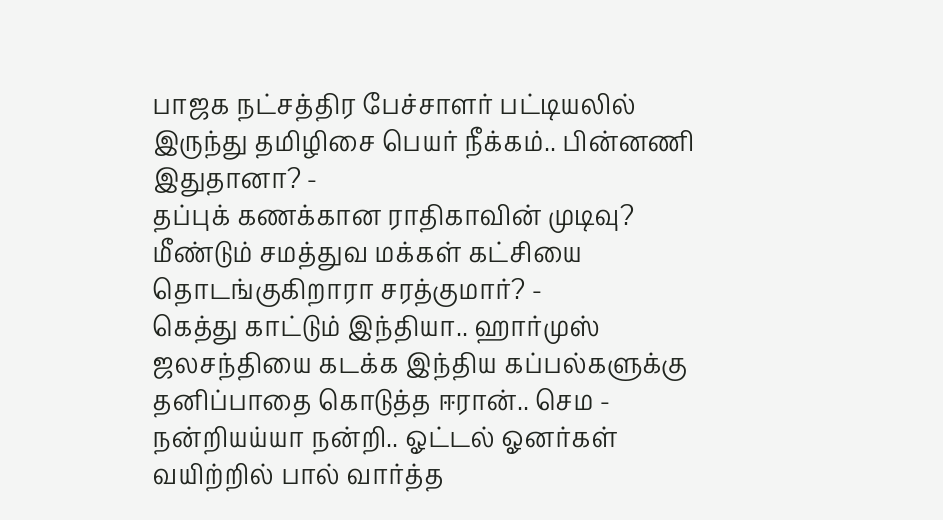பாஜக நட்சத்திர பேச்சாளர் பட்டியலில் இருந்து தமிழிசை பெயர் நீக்கம்.. பின்னணி இதுதானா? -
தப்புக் கணக்கான ராதிகாவின் முடிவு? மீண்டும் சமத்துவ மக்கள் கட்சியை தொடங்குகிறாரா சரத்குமார்? -
கெத்து காட்டும் இந்தியா.. ஹார்முஸ் ஜலசந்தியை கடக்க இந்திய கப்பல்களுக்கு தனிப்பாதை கொடுத்த ஈரான்.. செம -
நன்றியய்யா நன்றி.. ஓட்டல் ஓனர்கள் வயிற்றில் பால் வார்த்த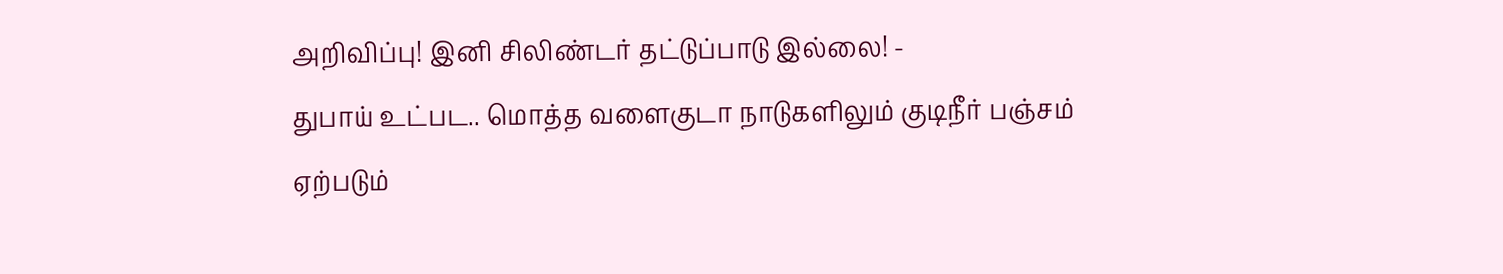அறிவிப்பு! இனி சிலிண்டர் தட்டுப்பாடு இல்லை! -
துபாய் உட்பட.. மொத்த வளைகுடா நாடுகளிலும் குடிநீர் பஞ்சம் ஏற்படும்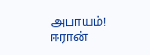அபாயம்! ஈரான்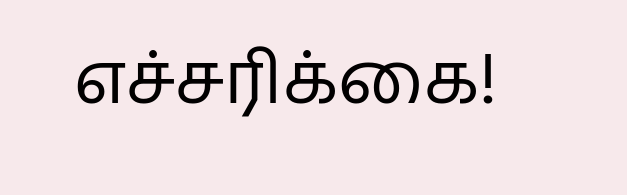எச்சரிக்கை!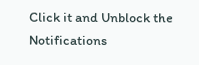Click it and Unblock the Notifications